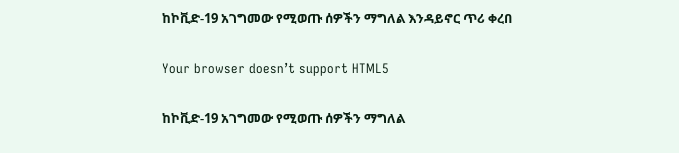ከኮቪድ-19 አገግመው የሚወጡ ሰዎችን ማግለል እንዳይኖር ጥሪ ቀረበ

Your browser doesn’t support HTML5

ከኮቪድ-19 አገግመው የሚወጡ ሰዎችን ማግለል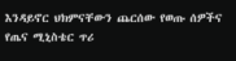እንዳይኖር ህክምናቸውን ጨርሰው የወጡ ሰዎችና የጤና ሚኒስቴር ጥሪ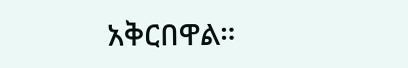አቅርበዋል።